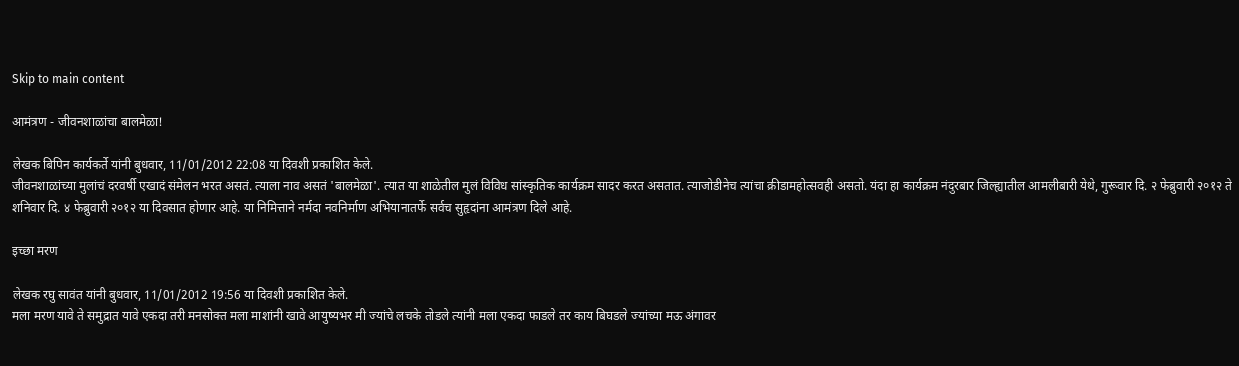Skip to main content

आमंत्रण - जीवनशाळांचा बालमेळा!

लेखक बिपिन कार्यकर्ते यांनी बुधवार, 11/01/2012 22:08 या दिवशी प्रकाशित केले.
जीवनशाळांच्या मुलांचं दरवर्षी एखादं संमेलन भरत असतं. त्याला नाव असतं 'बालमेळा'. त्यात या शाळेतील मुलं विविध सांस्कृतिक कार्यक्रम सादर करत असतात. त्याजोडीनेच त्यांचा क्रीडामहोत्सवही असतो. यंदा हा कार्यक्रम नंदुरबार जिल्ह्यातील आमलीबारी येथे, गुरूवार दि. २ फेब्रुवारी २०१२ ते शनिवार दि. ४ फेब्रुवारी २०१२ या दिवसात होणार आहे. या निमित्ताने नर्मदा नवनिर्माण अभियानातर्फे सर्वच सुहृदांना आमंत्रण दिले आहे.

इच्छा मरण

लेखक रघु सावंत यांनी बुधवार, 11/01/2012 19:56 या दिवशी प्रकाशित केले.
मला मरण यावे ते समुद्रात यावे एकदा तरी मनसोक्त मला माशांनी खावे आयुष्यभर मी ज्यांचे लचके तोडले त्यांनी मला एकदा फाडले तर काय बिघडले ज्यांच्या मऊ अंगावर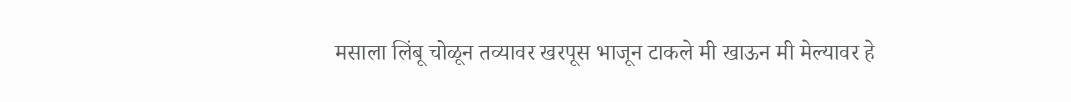मसाला लिंबू चोळून तव्यावर खरपूस भाजून टाकले मी खाऊन मी मेल्यावर हे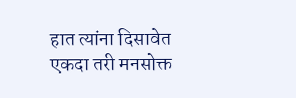हात त्यांना दिसावेत एकदा तरी मनसोक्त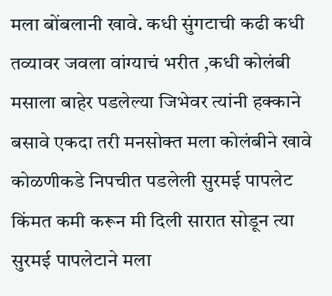मला बोंबलानी खावे. कधी सुंगटाची कढी कधी तव्यावर जवला वांग्याचं भरीत ,कधी कोलंबी मसाला बाहेर पडलेल्या जिभेवर त्यांनी हक्काने बसावे एकदा तरी मनसोक्त मला कोलंबीने खावे कोळणीकडे निपचीत पडलेली सुरमई पापलेट किंमत कमी करून मी दिली सारात सोडून त्या सुरमई पापलेटाने मला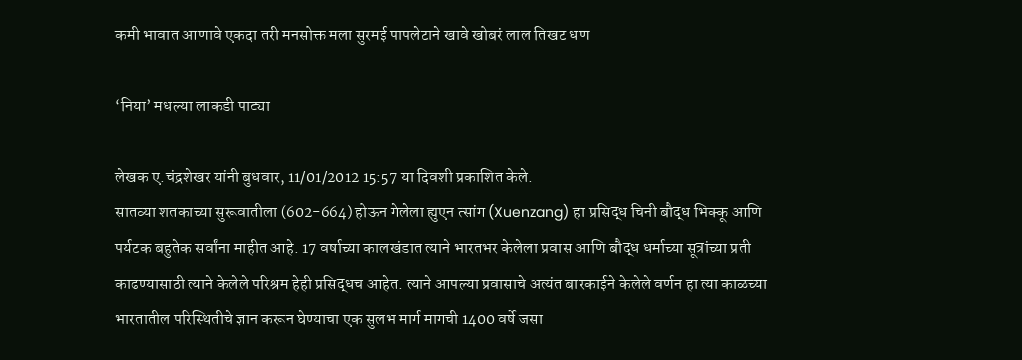कमी भावात आणावे एकदा तरी मनसोक्त मला सुरमई पापलेटाने खावे खोबरं लाल तिखट धण

‘निया’ मधल्या लाकडी पाट्या

लेखक ए.चंद्रशेखर यांनी बुधवार, 11/01/2012 15:57 या दिवशी प्रकाशित केले.
सातव्या शतकाच्या सुरूवातीला (602-664) होऊन गेलेला ह्युएन त्सांग (Xuenzang) हा प्रसिद्ध चिनी बौद्ध भिक्कू आणि पर्यटक बहुतेक सर्वांना माहीत आहे. 17 वर्षाच्या कालखंडात त्याने भारतभर केलेला प्रवास आणि बौद्ध धर्माच्या सूत्रांच्या प्रती काढण्यासाठी त्याने केलेले परिश्रम हेही प्रसिद्धच आहेत. त्याने आपल्या प्रवासाचे अत्यंत बारकाईने केलेले वर्णन हा त्या काळच्या भारतातील परिस्थितीचे ज्ञान करून घेण्याचा एक सुलभ मार्ग मागची 1400 वर्षे जसा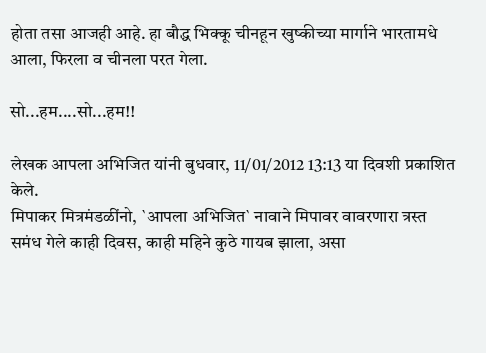होता तसा आजही आहे. हा बौद्ध भिक्कू चीनहून खुष्कीच्या मार्गाने भारतामधे आला, फिरला व चीनला परत गेला.

सो...हम....सो...हम!!

लेखक आपला अभिजित यांनी बुधवार, 11/01/2012 13:13 या दिवशी प्रकाशित केले.
मिपाकर मित्रमंडळींनो, `आपला अभिजित` नावाने मिपावर वावरणारा त्रस्त समंध गेले काही दिवस, काही महिने कुठे गायब झाला, असा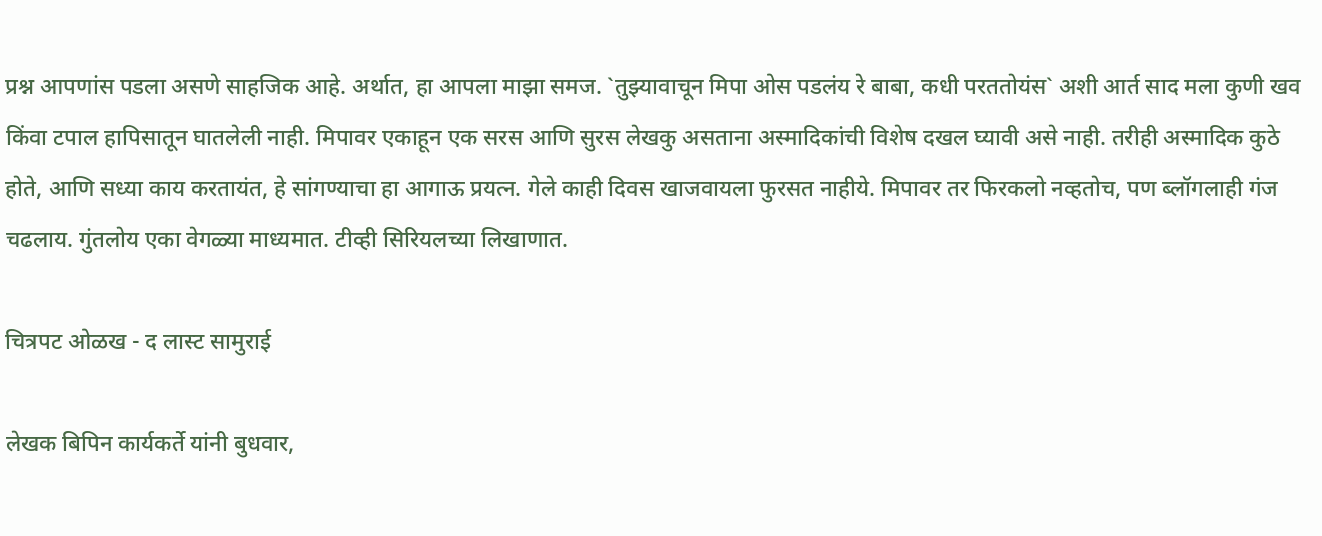प्रश्न आपणांस पडला असणे साहजिक आहे. अर्थात, हा आपला माझा समज. `तुझ्यावाचून मिपा ओस पडलंय रे बाबा, कधी परततोयंस` अशी आर्त साद मला कुणी खव किंवा टपाल हापिसातून घातलेली नाही. मिपावर एकाहून एक सरस आणि सुरस लेखकु असताना अस्मादिकांची विशेष दखल घ्यावी असे नाही. तरीही अस्मादिक कुठे होते, आणि सध्या काय करतायंत, हे सांगण्याचा हा आगाऊ प्रयत्न. गेले काही दिवस खाजवायला फुरसत नाहीये. मिपावर तर फिरकलो नव्हतोच, पण ब्लॉगलाही गंज चढलाय. गुंतलोय एका वेगळ्या माध्यमात. टीव्ही सिरियलच्या लिखाणात.

चित्रपट ओळख - द लास्ट सामुराई

लेखक बिपिन कार्यकर्ते यांनी बुधवार,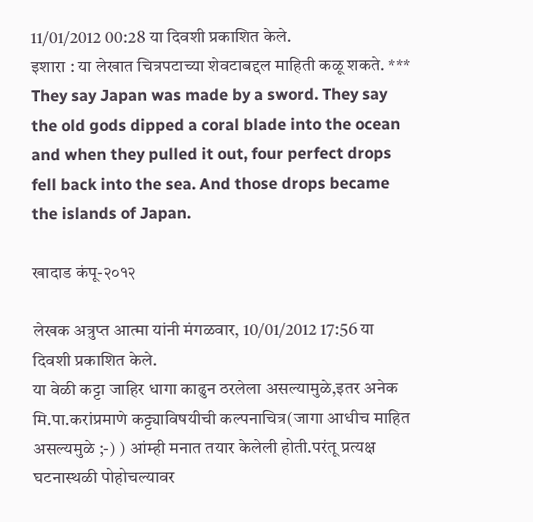11/01/2012 00:28 या दिवशी प्रकाशित केले.
इशारा : या लेखात चित्रपटाच्या शेवटाबद्दल माहिती कळू शकते. *** They say Japan was made by a sword. They say the old gods dipped a coral blade into the ocean and when they pulled it out, four perfect drops fell back into the sea. And those drops became the islands of Japan.

खादाड कंपू-२०१२

लेखक अत्रुप्त आत्मा यांनी मंगळवार, 10/01/2012 17:56 या दिवशी प्रकाशित केले.
या वेळी कट्टा जाहिर धागा काढुन ठरलेला असल्यामुळे,इतर अनेक मि.पा.करांप्रमाणे कट्ट्याविषयीची कल्पनाचित्र(जागा आधीच माहित असल्यमुळे ;-) ) आंम्ही मनात तयार केलेली होती.परंतू प्रत्यक्ष घटनास्थळी पोहोचल्यावर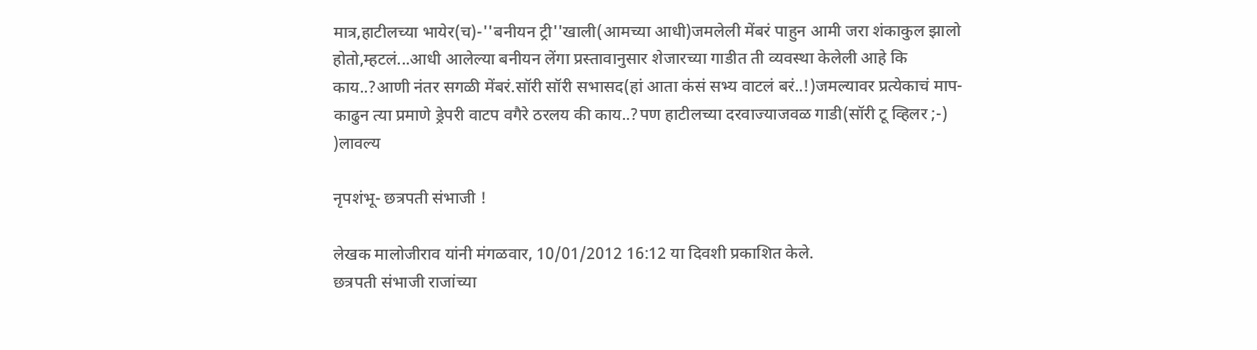मात्र,हाटीलच्या भायेर(च)-''बनीयन ट्री''खाली(आमच्या आधी)जमलेली मेंबरं पाहुन आमी जरा शंकाकुल झालो होतो,म्हटलं...आधी आलेल्या बनीयन लेंगा प्रस्तावानुसार शेजारच्या गाडीत ती व्यवस्था केलेली आहे कि काय..?आणी नंतर सगळी मेंबरं.सॉरी सॉरी सभासद(हां आता कंसं सभ्य वाटलं बरं..!)जमल्यावर प्रत्येकाचं माप-काढुन त्या प्रमाणे ड्रेपरी वाटप वगैरे ठरलय की काय..?पण हाटीलच्या दरवाज्याजवळ गाडी(सॉरी टू व्हिलर ;-) )लावल्य

नृपशंभू- छत्रपती संभाजी !

लेखक मालोजीराव यांनी मंगळवार, 10/01/2012 16:12 या दिवशी प्रकाशित केले.
छत्रपती संभाजी राजांच्या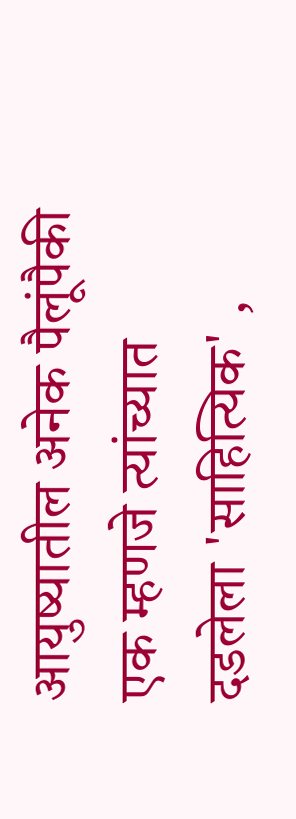आयुष्यातील अनेक पैलूंपैकी एक म्हणजे त्यांच्यात दडलेला 'साहित्यिक' ,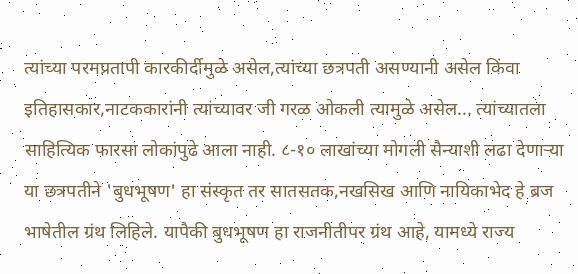त्यांच्या परमप्रतापी कारकीर्दीमुळे असेल,त्यांच्या छत्रपती असण्यानी असेल किंवा इतिहासकार,नाटककारांनी त्यांच्यावर जी गरळ ओकली त्यामुळे असेल... त्यांच्यातला साहित्यिक फारसा लोकांपुढे आला नाही. ८-१० लाखांच्या मोगली सैन्याशी लढा देणाऱ्या या छत्रपतीने 'बुधभूषण' हा संस्कृत तर सातसतक,नखसिख आणि नायिकाभेद हे ब्रज भाषेतील ग्रंथ लिहिले. यापैकी बुधभूषण हा राजनीतीपर ग्रंथ आहे, यामध्ये राज्य